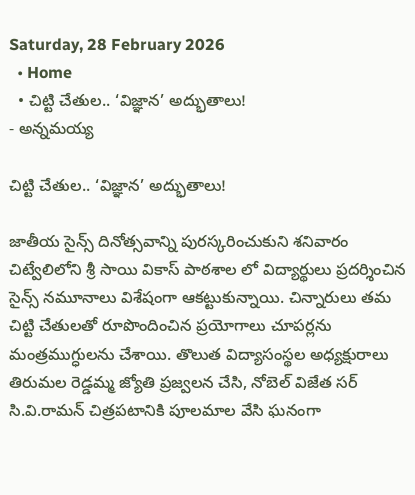Saturday, 28 February 2026
  • Home
  • చిట్టి చేతుల.. ‘విజ్ఞాన’ అద్భుతాలు!
- అన్నమయ్య

చిట్టి చేతుల.. ‘విజ్ఞాన’ అద్భుతాలు!

జాతీయ సైన్స్ దినోత్సవాన్ని పురస్కరించుకుని శనివారం చిట్వేలిలోని శ్రీ సాయి వికాస్ పాఠశాల లో విద్యార్థులు ప్రదర్శించిన సైన్స్ నమూనాలు విశేషంగా ఆకట్టుకున్నాయి. చిన్నారులు తమ చిట్టి చేతులతో రూపొందించిన ప్రయోగాలు చూపర్లను మంత్రముగ్ధులను చేశాయి. తొలుత విద్యాసంస్థల అధ్యక్షురాలు తిరుమల రెడ్డమ్మ జ్యోతి ప్రజ్వలన చేసి, నోబెల్ విజేత సర్ సి.వి.రామన్ చిత్రపటానికి పూలమాల వేసి ఘనంగా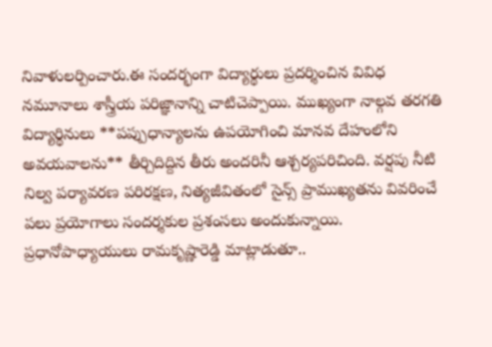నివాళులర్పించారు.ఈ సందర్భంగా విద్యార్థులు ప్రదర్శించిన వివిధ నమూనాలు శాస్త్రీయ పరిజ్ఞానాన్ని చాటిచెప్పాయి. ముఖ్యంగా నాల్గవ తరగతి విద్యార్థినులు **పప్పుధాన్యాలను ఉపయోగించి మానవ దేహంలోని అవయవాలను** తీర్చిదిద్దిన తీరు అందరినీ ఆశ్చర్యపరిచింది. వర్షపు నీటి నిల్వ పర్యావరణ పరిరక్షణ, నిత్యజీవితంలో సైన్స్ ప్రాముఖ్యతను వివరించే పలు ప్రయోగాలు సందర్శకుల ప్రశంసలు అందుకున్నాయి. ప్రధానోపాధ్యాయులు రామకృష్ణారెడ్డి మాట్లాడుతూ..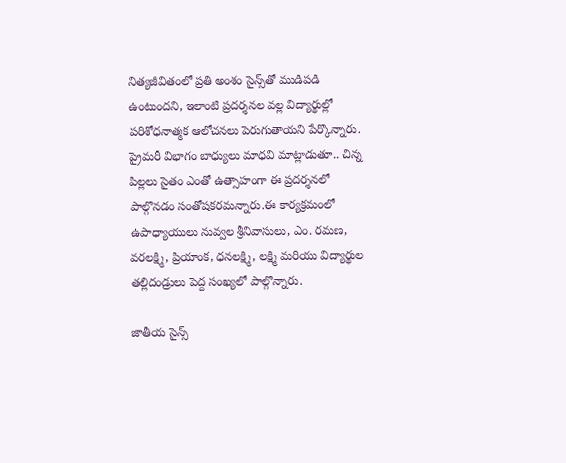నిత్యజీవితంలో ప్రతి అంశం సైన్స్‌తో ముడిపడి ఉంటుందని, ఇలాంటి ప్రదర్శనల వల్ల విద్యార్థుల్లో పరిశోధనాత్మక ఆలోచనలు పెరుగుతాయని పేర్కొన్నారు. ప్రైమరీ విభాగం బాధ్యులు మాధవి మాట్లాడుతూ.. చిన్న పిల్లలు సైతం ఎంతో ఉత్సాహంగా ఈ ప్రదర్శనలో పాల్గొనడం సంతోషకరమన్నారు.ఈ కార్యక్రమంలో ఉపాధ్యాయులు నువ్వల శ్రీనివాసులు, ఎం. రమణ, వరలక్ష్మి, ప్రియాంక, ధనలక్ష్మి, లక్ష్మి మరియు విద్యార్థుల తల్లిదండ్రులు పెద్ద సంఖ్యలో పాల్గొన్నారు.

జాతీయ సైన్స్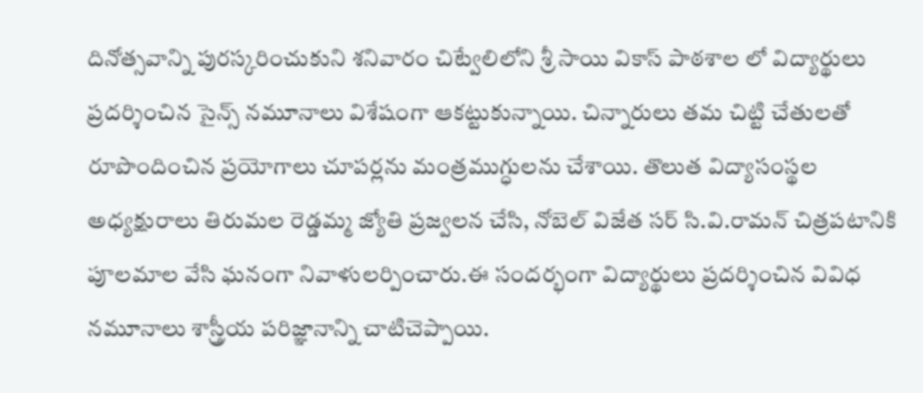దినోత్సవాన్ని పురస్కరించుకుని శనివారం చిట్వేలిలోని శ్రీ సాయి వికాస్ పాఠశాల లో విద్యార్థులు ప్రదర్శించిన సైన్స్ నమూనాలు విశేషంగా ఆకట్టుకున్నాయి. చిన్నారులు తమ చిట్టి చేతులతో రూపొందించిన ప్రయోగాలు చూపర్లను మంత్రముగ్ధులను చేశాయి. తొలుత విద్యాసంస్థల అధ్యక్షురాలు తిరుమల రెడ్డమ్మ జ్యోతి ప్రజ్వలన చేసి, నోబెల్ విజేత సర్ సి.వి.రామన్ చిత్రపటానికి పూలమాల వేసి ఘనంగా నివాళులర్పించారు.ఈ సందర్భంగా విద్యార్థులు ప్రదర్శించిన వివిధ నమూనాలు శాస్త్రీయ పరిజ్ఞానాన్ని చాటిచెప్పాయి.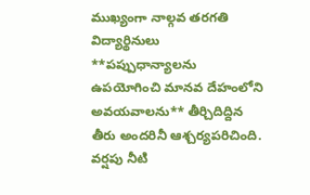ముఖ్యంగా నాల్గవ తరగతి విద్యార్థినులు **పప్పుధాన్యాలను ఉపయోగించి మానవ దేహంలోని అవయవాలను** తీర్చిదిద్దిన తీరు అందరినీ ఆశ్చర్యపరిచింది. వర్షపు నీటి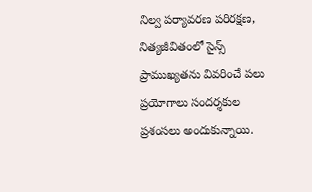నిల్వ పర్యావరణ పరిరక్షణ, నిత్యజీవితంలో సైన్స్ ప్రాముఖ్యతను వివరించే పలు ప్రయోగాలు సందర్శకుల ప్రశంసలు అందుకున్నాయి.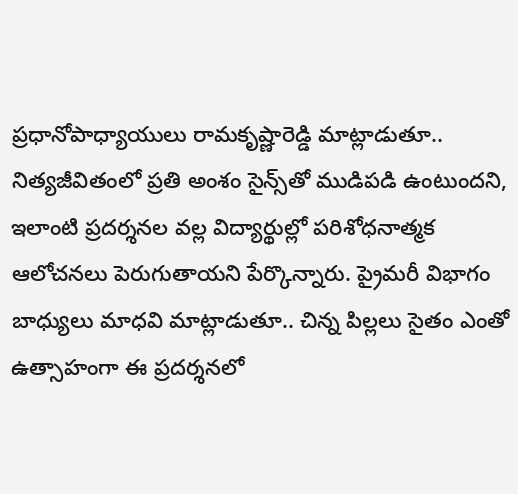ప్రధానోపాధ్యాయులు రామకృష్ణారెడ్డి మాట్లాడుతూ.. నిత్యజీవితంలో ప్రతి అంశం సైన్స్‌తో ముడిపడి ఉంటుందని, ఇలాంటి ప్రదర్శనల వల్ల విద్యార్థుల్లో పరిశోధనాత్మక ఆలోచనలు పెరుగుతాయని పేర్కొన్నారు. ప్రైమరీ విభాగం బాధ్యులు మాధవి మాట్లాడుతూ.. చిన్న పిల్లలు సైతం ఎంతో ఉత్సాహంగా ఈ ప్రదర్శనలో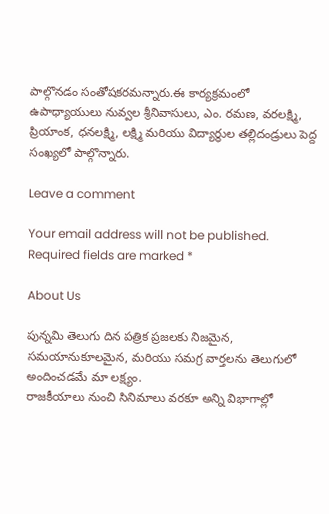పాల్గొనడం సంతోషకరమన్నారు.ఈ కార్యక్రమంలో ఉపాధ్యాయులు నువ్వల శ్రీనివాసులు, ఎం. రమణ, వరలక్ష్మి, ప్రియాంక, ధనలక్ష్మి, లక్ష్మి మరియు విద్యార్థుల తల్లిదండ్రులు పెద్ద సంఖ్యలో పాల్గొన్నారు.

Leave a comment

Your email address will not be published. Required fields are marked *

About Us

పున్నమి తెలుగు దిన పత్రిక ప్రజలకు నిజమైన, సమయానుకూలమైన, మరియు సమగ్ర వార్తలను తెలుగులో అందించడమే మా లక్ష్యం.
రాజకీయాలు నుంచి సినిమాలు వరకూ అన్ని విభాగాల్లో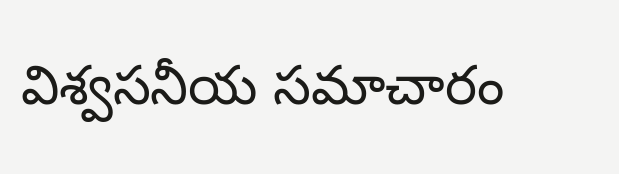విశ్వసనీయ సమాచారం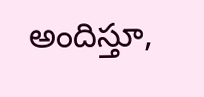అందిస్తూ,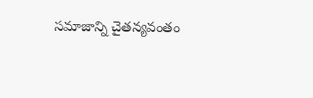సమాజాన్ని చైతన్యవంతం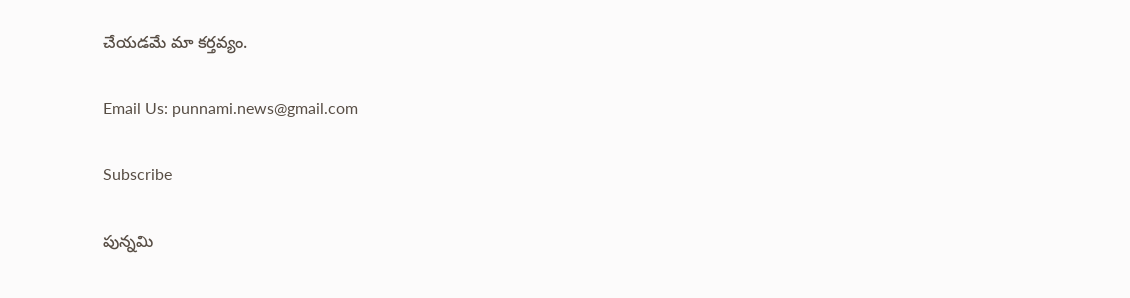చేయడమే మా కర్తవ్యం.

Email Us: punnami.news@gmail.com

Subscribe

పున్నమి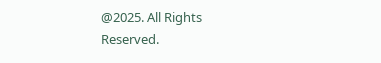@2025. All Rights Reserved.